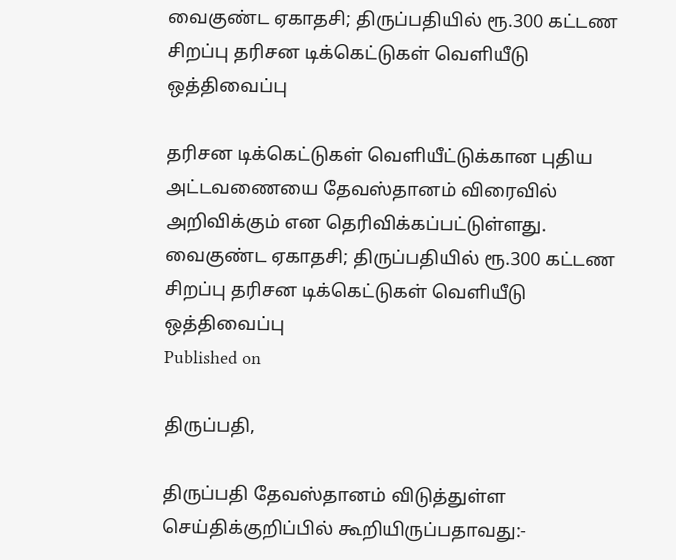வைகுண்ட ஏகாதசி; திருப்பதியில் ரூ.300 கட்டண சிறப்பு தரிசன டிக்கெட்டுகள் வெளியீடு ஒத்திவைப்பு

தரிசன டிக்கெட்டுகள் வெளியீட்டுக்கான புதிய அட்டவணையை தேவஸ்தானம் விரைவில் அறிவிக்கும் என தெரிவிக்கப்பட்டுள்ளது.
வைகுண்ட ஏகாதசி; திருப்பதியில் ரூ.300 கட்டண சிறப்பு தரிசன டிக்கெட்டுகள் வெளியீடு ஒத்திவைப்பு
Published on

திருப்பதி,

திருப்பதி தேவஸ்தானம் விடுத்துள்ள செய்திக்குறிப்பில் கூறியிருப்பதாவது:-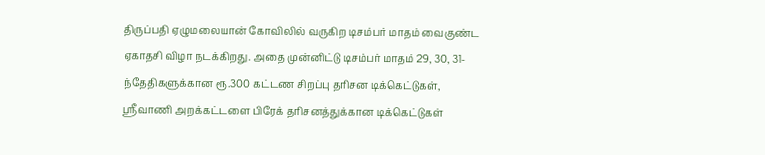திருப்பதி ஏழுமலையான் கோவிலில் வருகிற டிசம்பர் மாதம் வைகுண்ட ஏகாதசி விழா நடக்கிறது. அதை முன்னிட்டு டிசம்பர் மாதம் 29, 30, 31-ந்தேதிகளுக்கான ரூ.300 கட்டண சிறப்பு தரிசன டிக்கெட்டுகள், ஸ்ரீவாணி அறக்கட்டளை பிரேக் தரிசனத்துக்கான டிக்கெட்டுகள்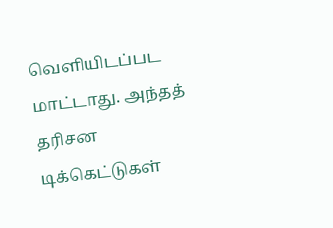வெளியிடப்பட மாட்டாது. அந்தத் தரிசன டிக்கெட்டுகள்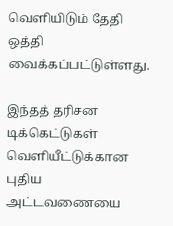வெளியிடும் தேதி ஒத்தி வைக்கப்பட்டுள்ளது.

இந்தத் தரிசன டிக்கெட்டுகள் வெளியீட்டுக்கான புதிய அட்டவணையை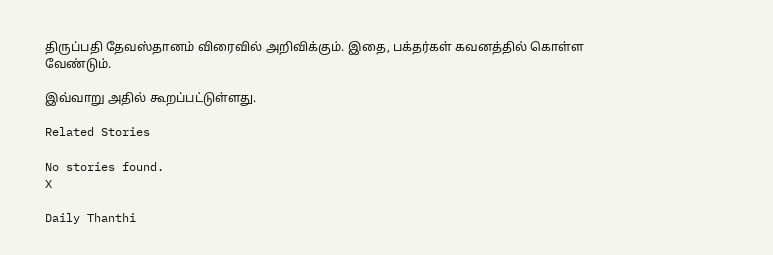திருப்பதி தேவஸ்தானம் விரைவில் அறிவிக்கும். இதை, பக்தர்கள் கவனத்தில் கொள்ள வேண்டும்.

இவ்வாறு அதில் கூறப்பட்டுள்ளது.

Related Stories

No stories found.
X

Daily Thanthi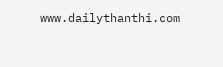www.dailythanthi.com